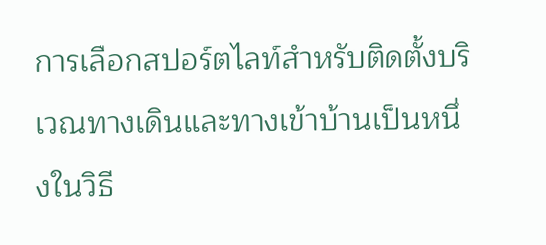การเลือกสปอร์ตไลท์สำหรับติดตั้งบริเวณทางเดินและทางเข้าบ้านเป็นหนึ่งในวิธี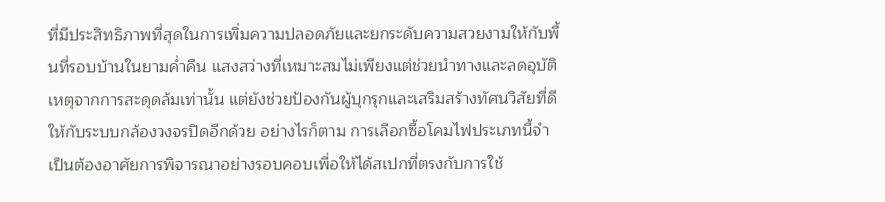ที่มีประสิทธิภาพที่สุดในการเพิ่มความปลอดภัยและยกระดับความสวยงามให้กับพื้นที่รอบบ้านในยามค่ำคืน แสงสว่างที่เหมาะสมไม่เพียงแต่ช่วยนำทางและลดอุบัติเหตุจากการสะดุดล้มเท่านั้น แต่ยังช่วยป้องกันผู้บุกรุกและเสริมสร้างทัศนวิสัยที่ดีให้กับระบบกล้องวงจรปิดอีกด้วย อย่างไรก็ตาม การเลือกซื้อโคมไฟประเภทนี้จำเป็นต้องอาศัยการพิจารณาอย่างรอบคอบเพื่อให้ได้สเปกที่ตรงกับการใช้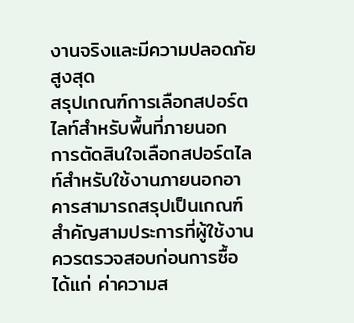งานจริงและมีความปลอดภัยสูงสุด
สรุปเกณฑ์การเลือกสปอร์ตไลท์สำหรับพื้นที่ภายนอก
การตัดสินใจเลือกสปอร์ตไลท์สำหรับใช้งานภายนอกอาคารสามารถสรุปเป็นเกณฑ์สำคัญสามประการที่ผู้ใช้งานควรตรวจสอบก่อนการซื้อ ได้แก่ ค่าความส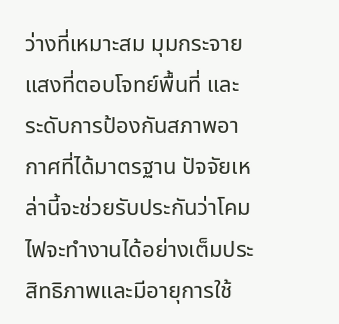ว่างที่เหมาะสม มุมกระจายแสงที่ตอบโจทย์พื้นที่ และระดับการป้องกันสภาพอากาศที่ได้มาตรฐาน ปัจจัยเหล่านี้จะช่วยรับประกันว่าโคมไฟจะทำงานได้อย่างเต็มประสิทธิภาพและมีอายุการใช้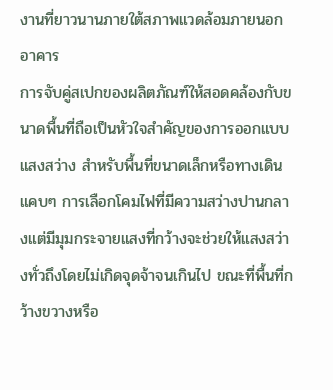งานที่ยาวนานภายใต้สภาพแวดล้อมภายนอกอาคาร
การจับคู่สเปกของผลิตภัณฑ์ให้สอดคล้องกับขนาดพื้นที่ถือเป็นหัวใจสำคัญของการออกแบบแสงสว่าง สำหรับพื้นที่ขนาดเล็กหรือทางเดินแคบๆ การเลือกโคมไฟที่มีความสว่างปานกลางแต่มีมุมกระจายแสงที่กว้างจะช่วยให้แสงสว่างทั่วถึงโดยไม่เกิดจุดจ้าจนเกินไป ขณะที่พื้นที่กว้างขวางหรือ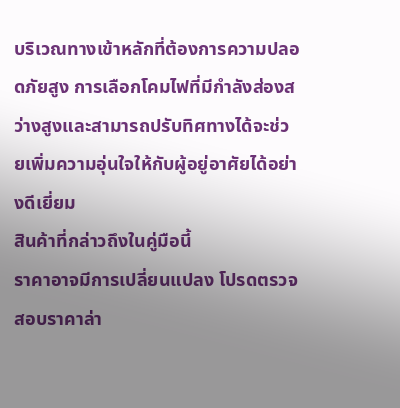บริเวณทางเข้าหลักที่ต้องการความปลอดภัยสูง การเลือกโคมไฟที่มีกำลังส่องสว่างสูงและสามารถปรับทิศทางได้จะช่วยเพิ่มความอุ่นใจให้กับผู้อยู่อาศัยได้อย่างดีเยี่ยม
สินค้าที่กล่าวถึงในคู่มือนี้
ราคาอาจมีการเปลี่ยนแปลง โปรดตรวจสอบราคาล่า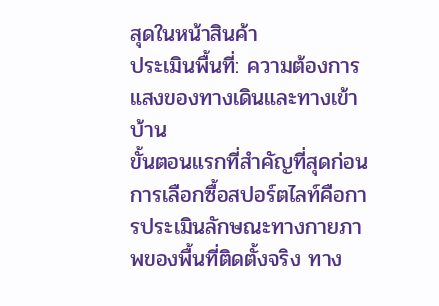สุดในหน้าสินค้า
ประเมินพื้นที่: ความต้องการแสงของทางเดินและทางเข้าบ้าน
ขั้นตอนแรกที่สำคัญที่สุดก่อนการเลือกซื้อสปอร์ตไลท์คือการประเมินลักษณะทางกายภาพของพื้นที่ติดตั้งจริง ทาง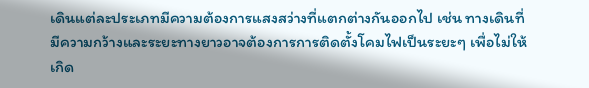เดินแต่ละประเภทมีความต้องการแสงสว่างที่แตกต่างกันออกไป เช่น ทางเดินที่มีความกว้างและระยะทางยาวอาจต้องการการติดตั้งโคมไฟเป็นระยะๆ เพื่อไม่ให้เกิด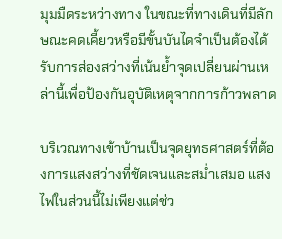มุมมืดระหว่างทาง ในขณะที่ทางเดินที่มีลักษณะคดเคี้ยวหรือมีขั้นบันไดจำเป็นต้องได้รับการส่องสว่างที่เน้นย้ำจุดเปลี่ยนผ่านเหล่านี้เพื่อป้องกันอุบัติเหตุจากการก้าวพลาด

บริเวณทางเข้าบ้านเป็นจุดยุทธศาสตร์ที่ต้องการแสงสว่างที่ชัดเจนและสม่ำเสมอ แสงไฟในส่วนนี้ไม่เพียงแต่ช่ว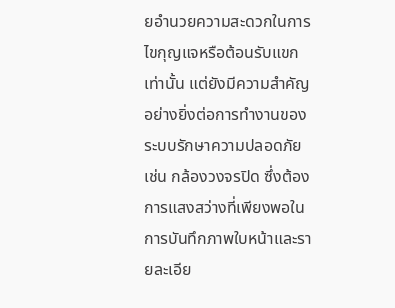ยอำนวยความสะดวกในการไขกุญแจหรือต้อนรับแขกเท่านั้น แต่ยังมีความสำคัญอย่างยิ่งต่อการทำงานของระบบรักษาความปลอดภัย เช่น กล้องวงจรปิด ซึ่งต้องการแสงสว่างที่เพียงพอในการบันทึกภาพใบหน้าและรายละเอีย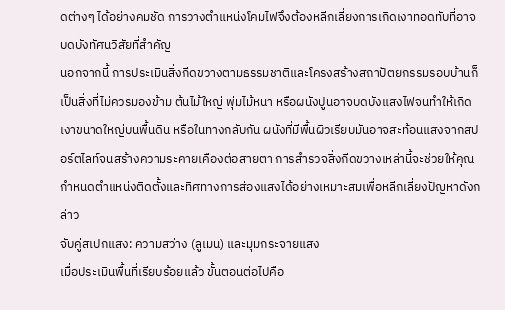ดต่างๆ ได้อย่างคมชัด การวางตำแหน่งโคมไฟจึงต้องหลีกเลี่ยงการเกิดเงาทอดทับที่อาจบดบังทัศนวิสัยที่สำคัญ
นอกจากนี้ การประเมินสิ่งกีดขวางตามธรรมชาติและโครงสร้างสถาปัตยกรรมรอบบ้านก็เป็นสิ่งที่ไม่ควรมองข้าม ต้นไม้ใหญ่ พุ่มไม้หนา หรือผนังปูนอาจบดบังแสงไฟจนทำให้เกิดเงาขนาดใหญ่บนพื้นดิน หรือในทางกลับกัน ผนังที่มีพื้นผิวเรียบมันอาจสะท้อนแสงจากสปอร์ตไลท์จนสร้างความระคายเคืองต่อสายตา การสำรวจสิ่งกีดขวางเหล่านี้จะช่วยให้คุณกำหนดตำแหน่งติดตั้งและทิศทางการส่องแสงได้อย่างเหมาะสมเพื่อหลีกเลี่ยงปัญหาดังกล่าว
จับคู่สเปกแสง: ความสว่าง (ลูเมน) และมุมกระจายแสง
เมื่อประเมินพื้นที่เรียบร้อยแล้ว ขั้นตอนต่อไปคือ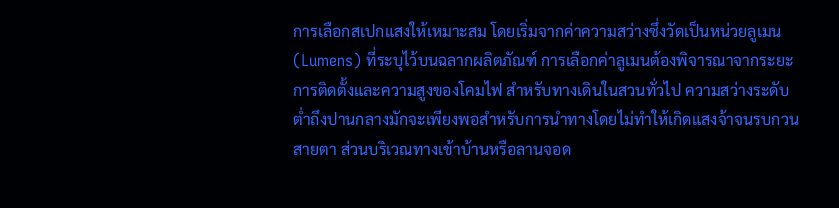การเลือกสเปกแสงให้เหมาะสม โดยเริ่มจากค่าความสว่างซึ่งวัดเป็นหน่วยลูเมน (Lumens) ที่ระบุไว้บนฉลากผลิตภัณฑ์ การเลือกค่าลูเมนต้องพิจารณาจากระยะการติดตั้งและความสูงของโคมไฟ สำหรับทางเดินในสวนทั่วไป ความสว่างระดับต่ำถึงปานกลางมักจะเพียงพอสำหรับการนำทางโดยไม่ทำให้เกิดแสงจ้าจนรบกวนสายตา ส่วนบริเวณทางเข้าบ้านหรือลานจอด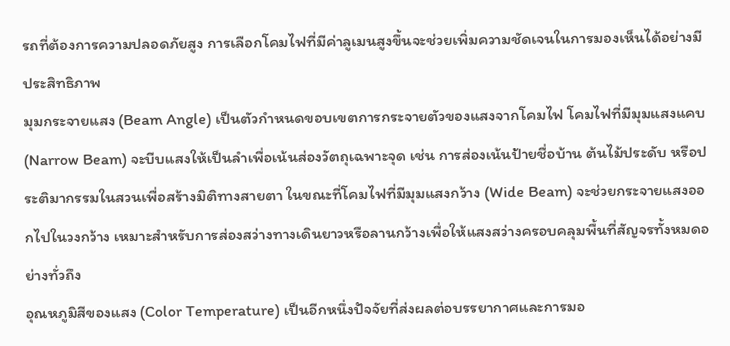รถที่ต้องการความปลอดภัยสูง การเลือกโคมไฟที่มีค่าลูเมนสูงขึ้นจะช่วยเพิ่มความชัดเจนในการมองเห็นได้อย่างมีประสิทธิภาพ
มุมกระจายแสง (Beam Angle) เป็นตัวกำหนดขอบเขตการกระจายตัวของแสงจากโคมไฟ โคมไฟที่มีมุมแสงแคบ (Narrow Beam) จะบีบแสงให้เป็นลำเพื่อเน้นส่องวัตถุเฉพาะจุด เช่น การส่องเน้นป้ายชื่อบ้าน ต้นไม้ประดับ หรือประติมากรรมในสวนเพื่อสร้างมิติทางสายตา ในขณะที่โคมไฟที่มีมุมแสงกว้าง (Wide Beam) จะช่วยกระจายแสงออกไปในวงกว้าง เหมาะสำหรับการส่องสว่างทางเดินยาวหรือลานกว้างเพื่อให้แสงสว่างครอบคลุมพื้นที่สัญจรทั้งหมดอย่างทั่วถึง
อุณหภูมิสีของแสง (Color Temperature) เป็นอีกหนึ่งปัจจัยที่ส่งผลต่อบรรยากาศและการมอ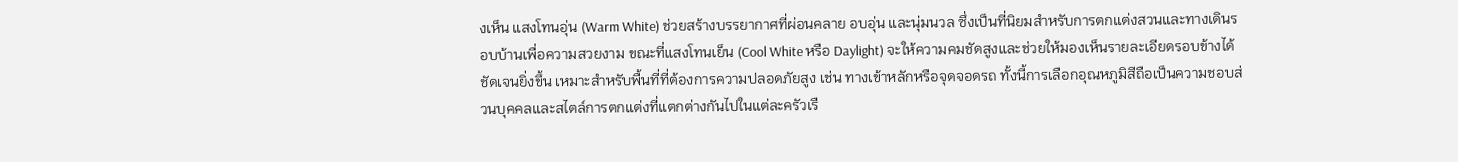งเห็น แสงโทนอุ่น (Warm White) ช่วยสร้างบรรยากาศที่ผ่อนคลาย อบอุ่น และนุ่มนวล ซึ่งเป็นที่นิยมสำหรับการตกแต่งสวนและทางเดินรอบบ้านเพื่อความสวยงาม ขณะที่แสงโทนเย็น (Cool White หรือ Daylight) จะให้ความคมชัดสูงและช่วยให้มองเห็นรายละเอียดรอบข้างได้ชัดเจนยิ่งขึ้น เหมาะสำหรับพื้นที่ที่ต้องการความปลอดภัยสูง เช่น ทางเข้าหลักหรือจุดจอดรถ ทั้งนี้การเลือกอุณหภูมิสีถือเป็นความชอบส่วนบุคคลและสไตล์การตกแต่งที่แตกต่างกันไปในแต่ละครัวเรื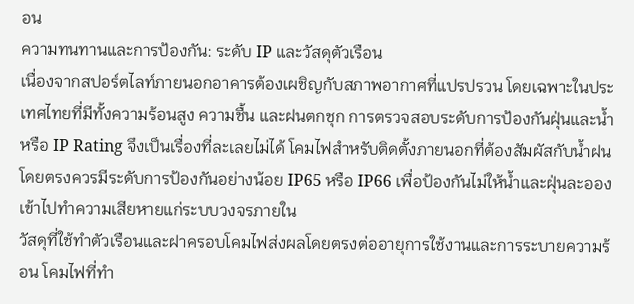อน
ความทนทานและการป้องกัน: ระดับ IP และวัสดุตัวเรือน
เนื่องจากสปอร์ตไลท์ภายนอกอาคารต้องเผชิญกับสภาพอากาศที่แปรปรวน โดยเฉพาะในประเทศไทยที่มีทั้งความร้อนสูง ความชื้น และฝนตกชุก การตรวจสอบระดับการป้องกันฝุ่นและน้ำ หรือ IP Rating จึงเป็นเรื่องที่ละเลยไม่ได้ โคมไฟสำหรับติดตั้งภายนอกที่ต้องสัมผัสกับน้ำฝนโดยตรงควรมีระดับการป้องกันอย่างน้อย IP65 หรือ IP66 เพื่อป้องกันไม่ให้น้ำและฝุ่นละอองเข้าไปทำความเสียหายแก่ระบบวงจรภายใน
วัสดุที่ใช้ทำตัวเรือนและฝาครอบโคมไฟส่งผลโดยตรงต่ออายุการใช้งานและการระบายความร้อน โคมไฟที่ทำ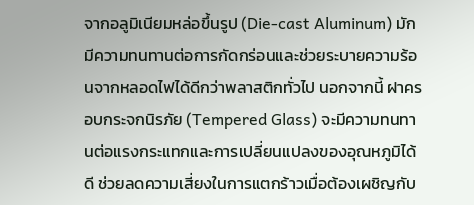จากอลูมิเนียมหล่อขึ้นรูป (Die-cast Aluminum) มักมีความทนทานต่อการกัดกร่อนและช่วยระบายความร้อนจากหลอดไฟได้ดีกว่าพลาสติกทั่วไป นอกจากนี้ ฝาครอบกระจกนิรภัย (Tempered Glass) จะมีความทนทานต่อแรงกระแทกและการเปลี่ยนแปลงของอุณหภูมิได้ดี ช่วยลดความเสี่ยงในการแตกร้าวเมื่อต้องเผชิญกับ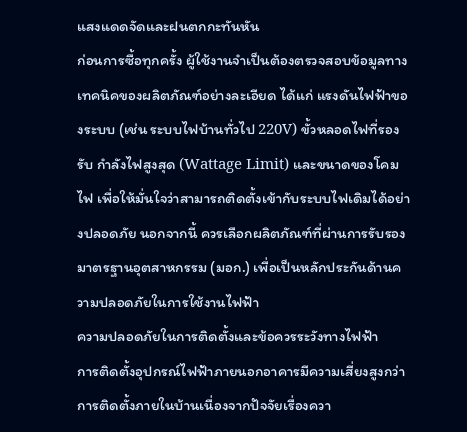แสงแดดจัดและฝนตกกะทันหัน
ก่อนการซื้อทุกครั้ง ผู้ใช้งานจำเป็นต้องตรวจสอบข้อมูลทางเทคนิคของผลิตภัณฑ์อย่างละเอียด ได้แก่ แรงดันไฟฟ้าของระบบ (เช่น ระบบไฟบ้านทั่วไป 220V) ขั้วหลอดไฟที่รองรับ กำลังไฟสูงสุด (Wattage Limit) และขนาดของโคมไฟ เพื่อให้มั่นใจว่าสามารถติดตั้งเข้ากับระบบไฟเดิมได้อย่างปลอดภัย นอกจากนี้ ควรเลือกผลิตภัณฑ์ที่ผ่านการรับรองมาตรฐานอุตสาหกรรม (มอก.) เพื่อเป็นหลักประกันด้านความปลอดภัยในการใช้งานไฟฟ้า
ความปลอดภัยในการติดตั้งและข้อควรระวังทางไฟฟ้า
การติดตั้งอุปกรณ์ไฟฟ้าภายนอกอาคารมีความเสี่ยงสูงกว่าการติดตั้งภายในบ้านเนื่องจากปัจจัยเรื่องควา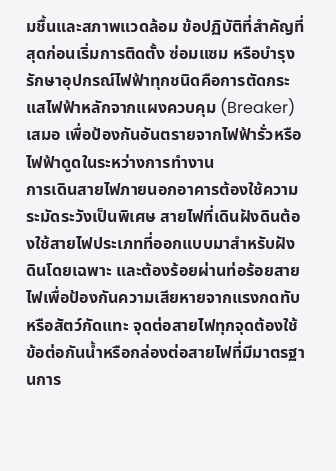มชื้นและสภาพแวดล้อม ข้อปฏิบัติที่สำคัญที่สุดก่อนเริ่มการติดตั้ง ซ่อมแซม หรือบำรุงรักษาอุปกรณ์ไฟฟ้าทุกชนิดคือการตัดกระแสไฟฟ้าหลักจากแผงควบคุม (Breaker) เสมอ เพื่อป้องกันอันตรายจากไฟฟ้ารั่วหรือไฟฟ้าดูดในระหว่างการทำงาน
การเดินสายไฟภายนอกอาคารต้องใช้ความระมัดระวังเป็นพิเศษ สายไฟที่เดินฝังดินต้องใช้สายไฟประเภทที่ออกแบบมาสำหรับฝังดินโดยเฉพาะ และต้องร้อยผ่านท่อร้อยสายไฟเพื่อป้องกันความเสียหายจากแรงกดทับหรือสัตว์กัดแทะ จุดต่อสายไฟทุกจุดต้องใช้ข้อต่อกันน้ำหรือกล่องต่อสายไฟที่มีมาตรฐานการ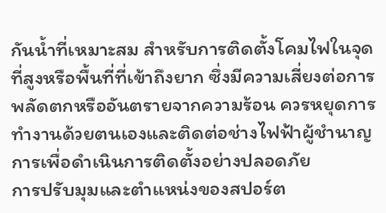กันน้ำที่เหมาะสม สำหรับการติดตั้งโคมไฟในจุดที่สูงหรือพื้นที่ที่เข้าถึงยาก ซึ่งมีความเสี่ยงต่อการพลัดตกหรืออันตรายจากความร้อน ควรหยุดการทำงานด้วยตนเองและติดต่อช่างไฟฟ้าผู้ชำนาญการเพื่อดำเนินการติดตั้งอย่างปลอดภัย
การปรับมุมและตำแหน่งของสปอร์ต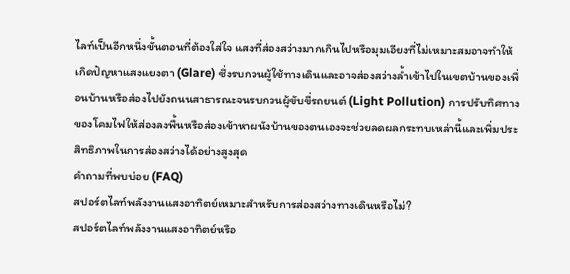ไลท์เป็นอีกหนึ่งขั้นตอนที่ต้องใส่ใจ แสงที่ส่องสว่างมากเกินไปหรือมุมเอียงที่ไม่เหมาะสมอาจทำให้เกิดปัญหาแสงแยงตา (Glare) ซึ่งรบกวนผู้ใช้ทางเดินและอาจส่องสว่างล้ำเข้าไปในเขตบ้านของเพื่อนบ้านหรือส่องไปยังถนนสาธารณะจนรบกวนผู้ขับขี่รถยนต์ (Light Pollution) การปรับทิศทางของโคมไฟให้ส่องลงพื้นหรือส่องเข้าหาผนังบ้านของตนเองจะช่วยลดผลกระทบเหล่านี้และเพิ่มประสิทธิภาพในการส่องสว่างได้อย่างสูงสุด
คำถามที่พบบ่อย (FAQ)
สปอร์ตไลท์พลังงานแสงอาทิตย์เหมาะสำหรับการส่องสว่างทางเดินหรือไม่?
สปอร์ตไลท์พลังงานแสงอาทิตย์หรือ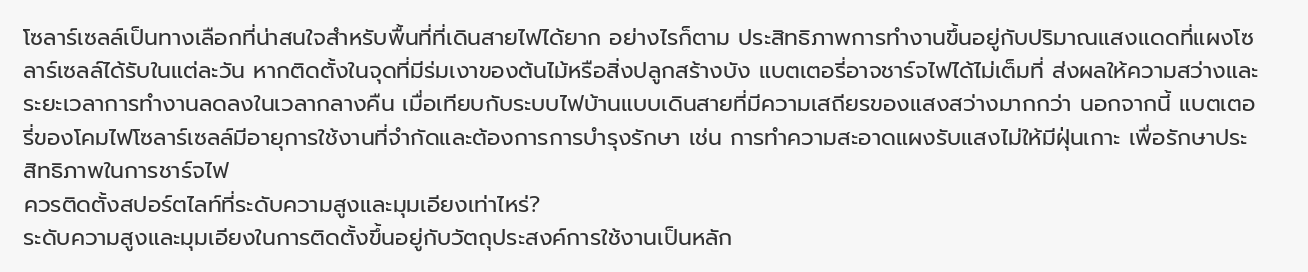โซลาร์เซลล์เป็นทางเลือกที่น่าสนใจสำหรับพื้นที่ที่เดินสายไฟได้ยาก อย่างไรก็ตาม ประสิทธิภาพการทำงานขึ้นอยู่กับปริมาณแสงแดดที่แผงโซลาร์เซลล์ได้รับในแต่ละวัน หากติดตั้งในจุดที่มีร่มเงาของต้นไม้หรือสิ่งปลูกสร้างบัง แบตเตอรี่อาจชาร์จไฟได้ไม่เต็มที่ ส่งผลให้ความสว่างและระยะเวลาการทำงานลดลงในเวลากลางคืน เมื่อเทียบกับระบบไฟบ้านแบบเดินสายที่มีความเสถียรของแสงสว่างมากกว่า นอกจากนี้ แบตเตอรี่ของโคมไฟโซลาร์เซลล์มีอายุการใช้งานที่จำกัดและต้องการการบำรุงรักษา เช่น การทำความสะอาดแผงรับแสงไม่ให้มีฝุ่นเกาะ เพื่อรักษาประสิทธิภาพในการชาร์จไฟ
ควรติดตั้งสปอร์ตไลท์ที่ระดับความสูงและมุมเอียงเท่าไหร่?
ระดับความสูงและมุมเอียงในการติดตั้งขึ้นอยู่กับวัตถุประสงค์การใช้งานเป็นหลัก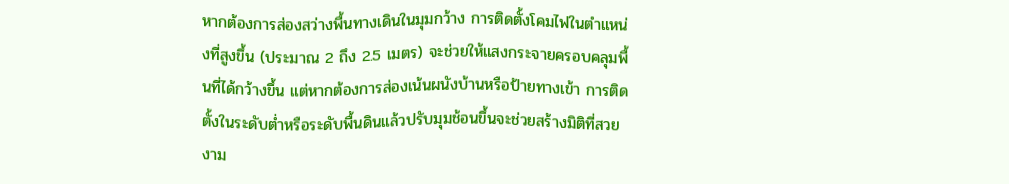หากต้องการส่องสว่างพื้นทางเดินในมุมกว้าง การติดตั้งโคมไฟในตำแหน่งที่สูงขึ้น (ประมาณ 2 ถึง 2.5 เมตร) จะช่วยให้แสงกระจายครอบคลุมพื้นที่ได้กว้างขึ้น แต่หากต้องการส่องเน้นผนังบ้านหรือป้ายทางเข้า การติดตั้งในระดับต่ำหรือระดับพื้นดินแล้วปรับมุมช้อนขึ้นจะช่วยสร้างมิติที่สวยงาม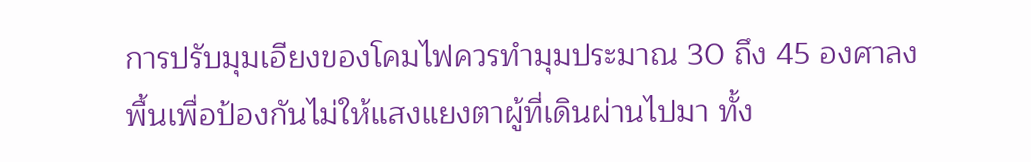การปรับมุมเอียงของโคมไฟควรทำมุมประมาณ 30 ถึง 45 องศาลงพื้นเพื่อป้องกันไม่ให้แสงแยงตาผู้ที่เดินผ่านไปมา ทั้ง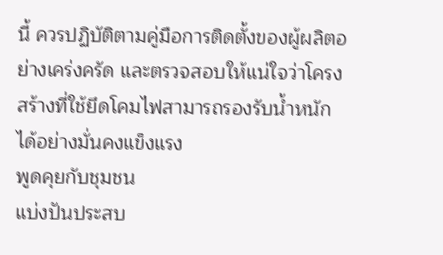นี้ ควรปฏิบัติตามคู่มือการติดตั้งของผู้ผลิตอย่างเคร่งครัด และตรวจสอบให้แน่ใจว่าโครงสร้างที่ใช้ยึดโคมไฟสามารถรองรับน้ำหนักได้อย่างมั่นคงแข็งแรง
พูดคุยกับชุมชน
แบ่งปันประสบ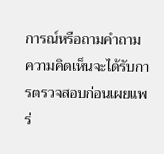การณ์หรือถามคำถาม ความคิดเห็นจะได้รับการตรวจสอบก่อนเผยแพร่